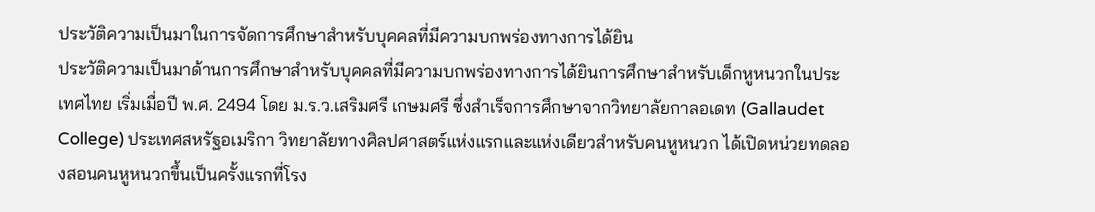ประวัติความเป็นมาในการจัดการศึกษาสำหรับบุคคลที่มีความบกพร่องทางการได้ยิน
ประวัติความเป็นมาด้านการศึกษาสำหรับบุคคลที่มีความบกพร่องทางการได้ยินการศึกษาสำหรับเด็กหูหนวกในประเทศไทย เริ่มเมื่อปี พ.ศ. 2494 โดย ม.ร.ว.เสริมศรี เกษมศรี ซึ่งสำเร็จการศึกษาจากวิทยาลัยกาลอเดท (Gallaudet College) ประเทศสหรัฐอเมริกา วิทยาลัยทางศิลปศาสตร์แห่งแรกและแห่งเดียวสำหรับคนหูหนวก ได้เปิดหน่วยทดลองสอนคนหูหนวกขึ้นเป็นครั้งแรกที่โรง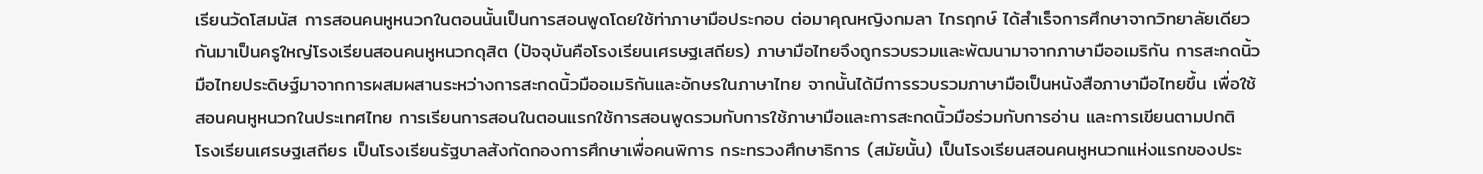เรียนวัดโสมนัส การสอนคนหูหนวกในตอนนั้นเป็นการสอนพูดโดยใช้ท่าภาษามือประกอบ ต่อมาคุณหญิงกมลา ไกรฤกษ์ ได้สำเร็จการศึกษาจากวิทยาลัยเดียวกันมาเป็นครูใหญ่โรงเรียนสอนคนหูหนวกดุสิต (ปัจจุบันคือโรงเรียนเศรษฐเสถียร) ภาษามือไทยจึงถูกรวบรวมและพัฒนามาจากภาษามืออเมริกัน การสะกดนิ้วมือไทยประดิษฐ์มาจากการผสมผสานระหว่างการสะกดนิ้วมืออเมริกันและอักษรในภาษาไทย จากนั้นได้มีการรวบรวมภาษามือเป็นหนังสือภาษามือไทยขึ้น เพื่อใช้สอนคนหูหนวกในประเทศไทย การเรียนการสอนในตอนแรกใช้การสอนพูดรวมกับการใช้ภาษามือและการสะกดนิ้วมือร่วมกับการอ่าน และการเขียนตามปกติ
โรงเรียนเศรษฐเสถียร เป็นโรงเรียนรัฐบาลสังกัดกองการศึกษาเพื่อคนพิการ กระทรวงศึกษาธิการ (สมัยนั้น) เป็นโรงเรียนสอนคนหูหนวกแห่งแรกของประ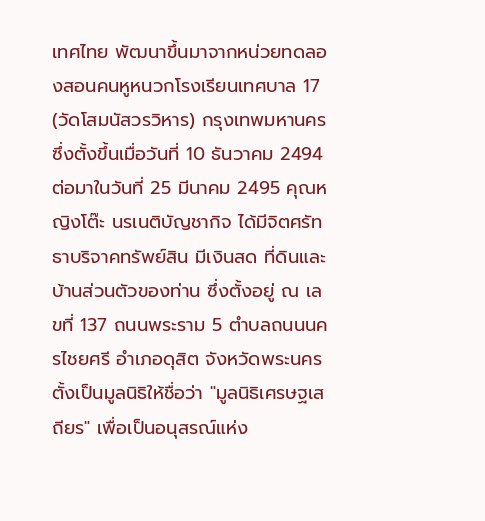เทศไทย พัฒนาขึ้นมาจากหน่วยทดลองสอนคนหูหนวกโรงเรียนเทศบาล 17 (วัดโสมนัสวรวิหาร) กรุงเทพมหานคร ซึ่งตั้งขึ้นเมื่อวันที่ 10 ธันวาคม 2494 ต่อมาในวันที่ 25 มีนาคม 2495 คุณหญิงโต๊ะ นรเนติบัญชากิจ ได้มีจิตศรัทธาบริจาคทรัพย์สิน มีเงินสด ที่ดินและบ้านส่วนตัวของท่าน ซึ่งตั้งอยู่ ณ เลขที่ 137 ถนนพระราม 5 ตําบลถนนนครไชยศรี อําเภอดุสิต จังหวัดพระนคร ตั้งเป็นมูลนิธิให้ชื่อว่า "มูลนิธิเศรษฐเสถียร" เพื่อเป็นอนุสรณ์แห่ง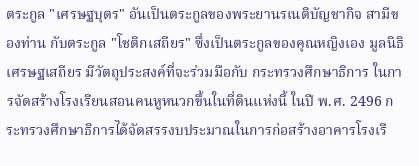ตระกูล "เศรษฐบุตร" อันเป็นตระกูลของพระยานรเนติบัญชากิจ สามีของท่าน กับตระกูล "โชติกเสถียร" ซึ่งเป็นตระกูลของคุณหญิงเอง มูลนิธิเศรษฐเสถียร มีวัตถุประสงค์ที่จะร่วมมือกับ กระทรวงศึกษาธิการ ในการจัดสร้างโรงเรียนสอนคนหูหนวกขึ้นในที่ดินแห่งนี้ ในปี พ.ศ. 2496 กระทรวงศึกษาธิการได้จัดสรรงบประมาณในการก่อสร้างอาคารโรงเรี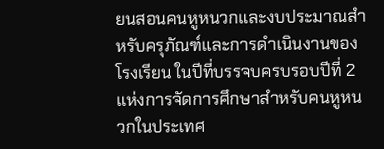ยนสอนคนหูหนวกและงบประมาณสำหรับครุภัณฑ์และการดําเนินงานของโรงเรียน ในปีที่บรรจบครบรอบปีที่ 2 แห่งการจัดการศึกษาสำหรับคนหูหนวกในประเทศ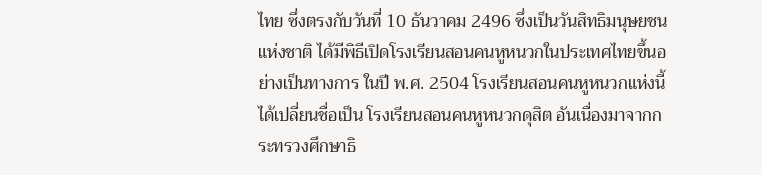ไทย ซึ่งตรงกับวันที่ 10 ธันวาคม 2496 ซึ่งเป็นวันสิทธิมนุษยชนแห่งชาติ ได้มีพิธีเปิดโรงเรียนสอนคนหูหนวกในประเทศไทยขึ้นอย่างเป็นทางการ ในปี พ.ศ. 2504 โรงเรียนสอนคนหูหนวกแห่งนี้ ได้เปลี่ยนชื่อเป็น โรงเรียนสอนคนหูหนวกดุสิต อันเนื่องมาจากกระทรวงศึกษาธิ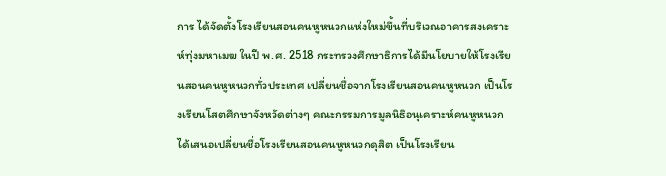การ ได้จัดตั้งโรงเรียนสอนคนหูหนวกแห่งใหม่ขึ้นที่บริเวณอาคารสงเคราะห์ทุ่งมหาเมฆ ในปี พ.ศ. 2518 กระทรวงศึกษาธิการได้มีนโยบายให้โรงเรียนสอนคนหูหนวกทั่วประเทศ เปลี่ยนชื่อจากโรงเรียนสอนคนหูหนวก เป็นโรงเรียนโสตศึกษาจังหวัดต่างๆ คณะกรรมการมูลนิธิอนุเคราะห์คนหูหนวก
ได้เสนอเปลี่ยนชื่อโรงเรียนสอนคนหูหนวกดุสิต เป็นโรงเรียน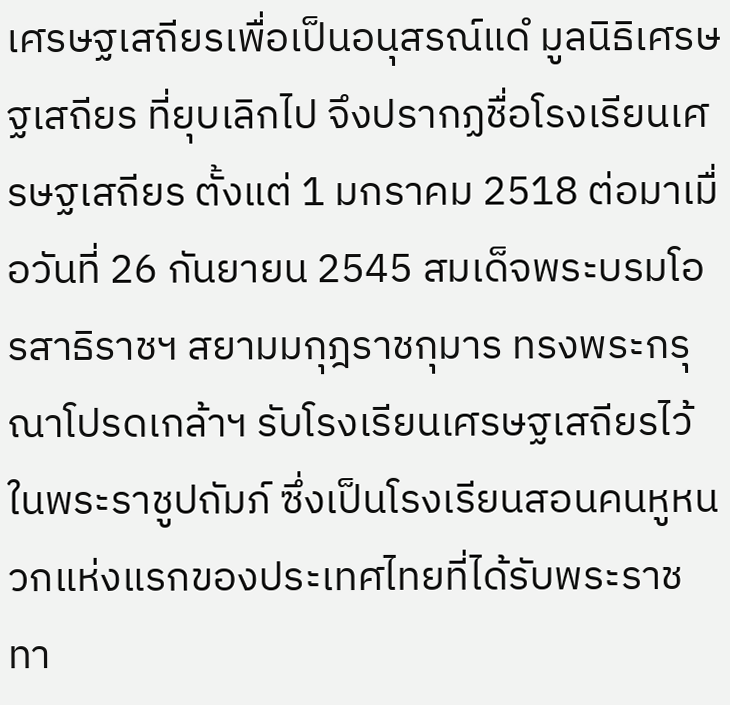เศรษฐเสถียรเพื่อเป็นอนุสรณ์แดํ มูลนิธิเศรษฐเสถียร ที่ยุบเลิกไป จึงปรากฏชื่อโรงเรียนเศรษฐเสถียร ตั้งแต่ 1 มกราคม 2518 ต่อมาเมื่อวันที่ 26 กันยายน 2545 สมเด็จพระบรมโอรสาธิราชฯ สยามมกุฎราชกุมาร ทรงพระกรุณาโปรดเกล้าฯ รับโรงเรียนเศรษฐเสถียรไว้ในพระราชูปถัมภ์ ซึ่งเป็นโรงเรียนสอนคนหูหนวกแห่งแรกของประเทศไทยที่ได้รับพระราชทา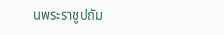นพระราชูปถัม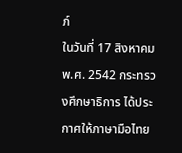ภ์
ในวันที่ 17 สิงหาคม พ.ศ. 2542 กระทรวงศึกษาธิการ ได้ประกาศให้ภาษามือไทย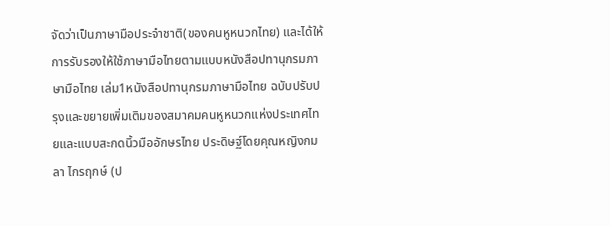จัดว่าเป็นภาษามือประจําชาติ(ของคนหูหนวกไทย) และได้ให้การรับรองให้ใช้ภาษามือไทยตามแบบหนังสือปทานุกรมภาษามือไทย เล่ม1หนังสือปทานุกรมภาษามือไทย ฉบับปรับปรุงและขยายเพิ่มเติมของสมาคมคนหูหนวกแห่งประเทศไทยและแบบสะกดนิ้วมืออักษรไทย ประดิษฐ์โดยคุณหญิงกมลา ไกรฤกษ์ (ป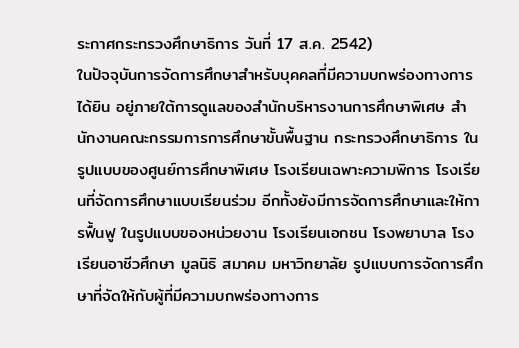ระกาศกระทรวงศึกษาธิการ วันที่ 17 ส.ค. 2542)
ในปัจจุบันการจัดการศึกษาสำหรับบุคคลที่มีความบกพร่องทางการได้ยิน อยู่ภายใต้การดูแลของสำนักบริหารงานการศึกษาพิเศษ สำนักงานคณะกรรมการการศึกษาขั้นพื้นฐาน กระทรวงศึกษาธิการ ในรูปแบบของศูนย์การศึกษาพิเศษ โรงเรียนเฉพาะความพิการ โรงเรียนที่จัดการศึกษาแบบเรียนร่วม อีกทั้งยังมีการจัดการศึกษาและให้การฟื้นฟู ในรูปแบบของหน่วยงาน โรงเรียนเอกชน โรงพยาบาล โรงเรียนอาชีวศึกษา มูลนิธิ สมาคม มหาวิทยาลัย รูปแบบการจัดการศึกษาที่จัดให้กับผู้ที่มีความบกพร่องทางการ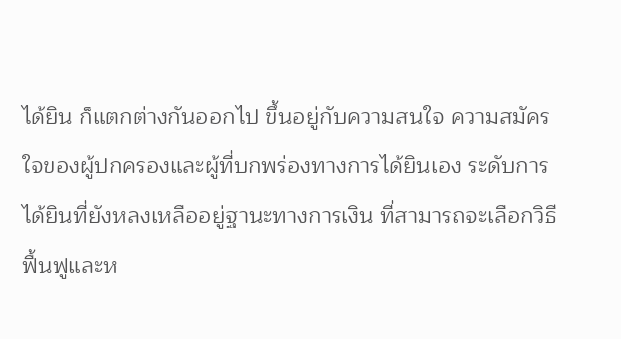ได้ยิน ก็แตกต่างกันออกไป ขึ้นอยู่กับความสนใจ ความสมัครใจของผู้ปกครองและผู้ที่บกพร่องทางการได้ยินเอง ระดับการได้ยินที่ยังหลงเหลืออยู่ฐานะทางการเงิน ที่สามารถจะเลือกวิธีฟื้นฟูและห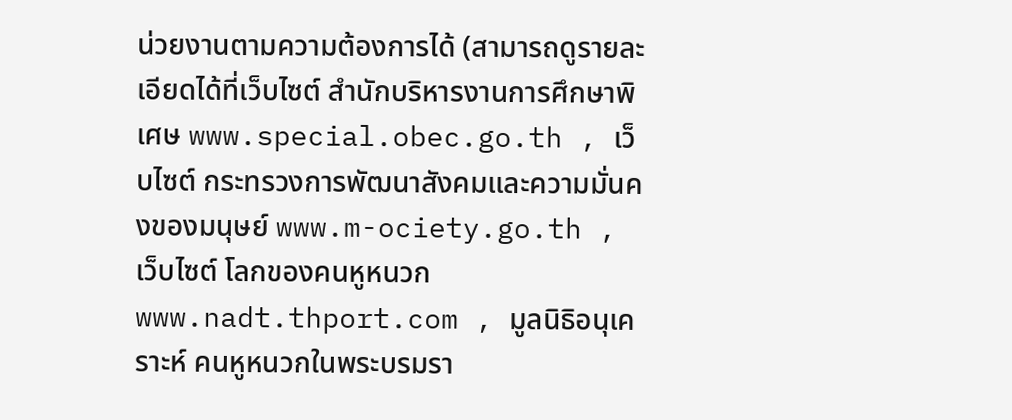น่วยงานตามความต้องการได้ (สามารถดูรายละเอียดได้ที่เว็บไซต์ สำนักบริหารงานการศึกษาพิเศษ www.special.obec.go.th , เว็บไซต์ กระทรวงการพัฒนาสังคมและความมั่นคงของมนุษย์ www.m-ociety.go.th , เว็บไซต์ โลกของคนหูหนวก www.nadt.thport.com , มูลนิธิอนุเคราะห์ คนหูหนวกในพระบรมรา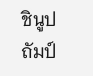ชินูปถัมป์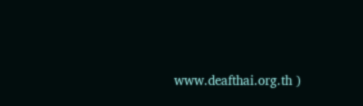www.deafthai.org.th )